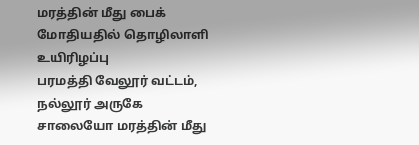மரத்தின் மீது பைக் மோதியதில் தொழிலாளி உயிரிழப்பு
பரமத்தி வேலூர் வட்டம், நல்லூர் அருகே சாலையோ மரத்தின் மீது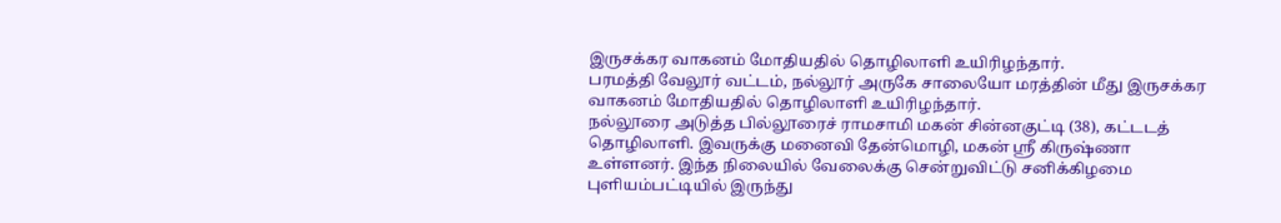இருசக்கர வாகனம் மோதியதில் தொழிலாளி உயிரிழந்தார்.
பரமத்தி வேலூர் வட்டம், நல்லூர் அருகே சாலையோ மரத்தின் மீது இருசக்கர வாகனம் மோதியதில் தொழிலாளி உயிரிழந்தார்.
நல்லூரை அடுத்த பில்லூரைச் ராமசாமி மகன் சின்னகுட்டி (38), கட்டடத் தொழிலாளி. இவருக்கு மனைவி தேன்மொழி, மகன் ஸ்ரீ கிருஷ்ணா உள்ளனர். இந்த நிலையில் வேலைக்கு சென்றுவிட்டு சனிக்கிழமை புளியம்பட்டியில் இருந்து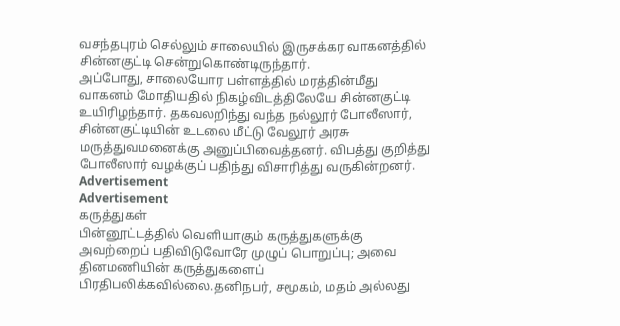வசந்தபுரம் செல்லும் சாலையில் இருசக்கர வாகனத்தில் சின்னகுட்டி சென்றுகொண்டிருந்தார்.
அப்போது, சாலையோர பள்ளத்தில் மரத்தின்மீது வாகனம் மோதியதில் நிகழ்விடத்திலேயே சின்னகுட்டி உயிரிழந்தார். தகவலறிந்து வந்த நல்லூர் போலீஸார், சின்னகுட்டியின் உடலை மீட்டு வேலூர் அரசு மருத்துவமனைக்கு அனுப்பிவைத்தனர். விபத்து குறித்து போலீஸார் வழக்குப் பதிந்து விசாரித்து வருகின்றனர்.
Advertisement
Advertisement
கருத்துகள்
பின்னூட்டத்தில் வெளியாகும் கருத்துகளுக்கு அவற்றைப் பதிவிடுவோரே முழுப் பொறுப்பு; அவை தினமணியின் கருத்துகளைப் பிரதிபலிக்கவில்லை.தனிநபர், சமூகம், மதம் அல்லது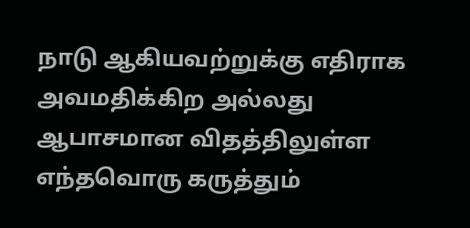நாடு ஆகியவற்றுக்கு எதிராக அவமதிக்கிற அல்லது ஆபாசமான விதத்திலுள்ள எந்தவொரு கருத்தும்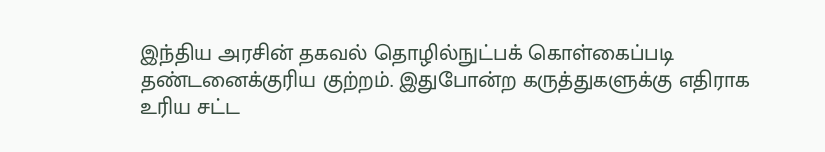இந்திய அரசின் தகவல் தொழில்நுட்பக் கொள்கைப்படி தண்டனைக்குரிய குற்றம். இதுபோன்ற கருத்துகளுக்கு எதிராக உரிய சட்ட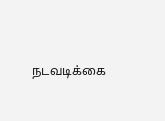நடவடிக்கை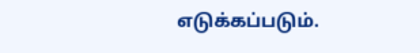எடுக்கப்படும்.